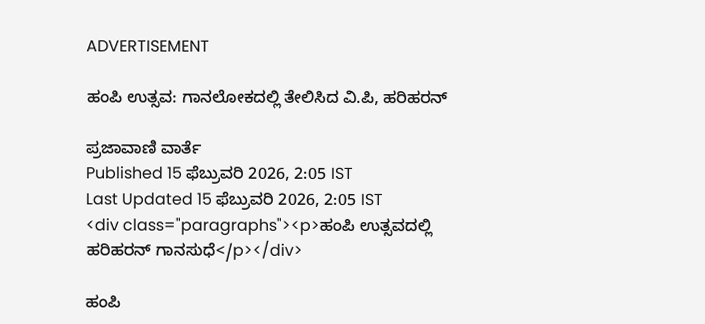ADVERTISEMENT

ಹಂಪಿ ಉತ್ಸವ: ಗಾನಲೋಕದಲ್ಲಿ ತೇಲಿಸಿದ ವಿ.ಪಿ, ಹರಿಹರನ್‌

ಪ್ರಜಾವಾಣಿ ವಾರ್ತೆ
Published 15 ಫೆಬ್ರುವರಿ 2026, 2:05 IST
Last Updated 15 ಫೆಬ್ರುವರಿ 2026, 2:05 IST
<div class="paragraphs"><p>ಹಂಪಿ ಉತ್ಸವದಲ್ಲಿ ಹರಿಹರನ್‌ ಗಾನಸುಧೆ</p></div>

ಹಂಪಿ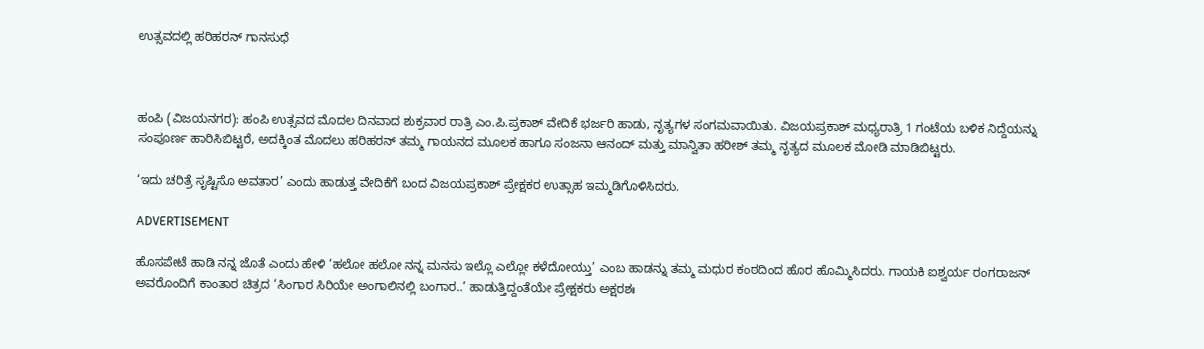ಉತ್ಸವದಲ್ಲಿ ಹರಿಹರನ್‌ ಗಾನಸುಧೆ



ಹಂಪಿ (ವಿಜಯನಗರ): ಹಂಪಿ ಉತ್ಸವದ ಮೊದಲ ದಿನವಾದ ಶುಕ್ರವಾರ ರಾತ್ರಿ ಎಂ.ಪಿ.ಪ್ರಕಾಶ್ ವೇದಿಕೆ ಭರ್ಜರಿ ಹಾಡು, ನೃತ್ಯಗಳ ಸಂಗಮವಾಯಿತು. ವಿಜಯಪ್ರಕಾಶ್‌ ಮಧ್ಯರಾತ್ರಿ 1 ಗಂಟೆಯ ಬಳಿಕ ನಿದ್ದೆಯನ್ನು ಸಂಪೂರ್ಣ ಹಾರಿಸಿಬಿಟ್ಟರೆ, ಅದಕ್ಕಿಂತ ಮೊದಲು ಹರಿಹರನ್‌ ತಮ್ಮ ಗಾಯನದ ಮೂಲಕ ಹಾಗೂ ಸಂಜನಾ ಆನಂದ್‌ ಮತ್ತು ಮಾನ್ವಿತಾ ಹರೀಶ್ ತಮ್ಮ ನೃತ್ಯದ ಮೂಲಕ ಮೋಡಿ ಮಾಡಿಬಿಟ್ಟರು.

‘ಇದು ಚರಿತ್ರೆ ಸೃಷ್ಟಿಸೊ ಅವತಾರ’ ಎಂದು ಹಾಡುತ್ತ ವೇದಿಕೆಗೆ ಬಂದ ವಿಜಯಪ್ರಕಾಶ್‌ ಪ್ರೇಕ್ಷಕರ ಉತ್ಸಾಹ ಇಮ್ಮಡಿಗೊಳಿಸಿದರು.

ADVERTISEMENT

ಹೊಸಪೇಟೆ ಹಾಡಿ ನನ್ನ ಜೊತೆ ಎಂದು ಹೇಳಿ ‘ಹಲೋ ಹಲೋ ನನ್ನ ಮನಸು ಇಲ್ಲೊ ಎಲ್ಲೋ ಕಳೆದೋಯ್ತು’ ಎಂಬ ಹಾಡನ್ನು ತಮ್ಮ ಮಧುರ ಕಂಠದಿಂದ ಹೊರ ಹೊಮ್ಮಿಸಿದರು. ಗಾಯಕಿ ಐಶ್ವರ್ಯ ರಂಗರಾಜನ್ ಅವರೊಂದಿಗೆ ಕಾಂತಾರ ಚಿತ್ರದ ‘ಸಿಂಗಾರ ಸಿರಿಯೇ ಅಂಗಾಲಿನಲ್ಲಿ ಬಂಗಾರ..’ ಹಾಡುತ್ತಿದ್ದಂತೆಯೇ ಪ್ರೇಕ್ಷಕರು ಅಕ್ಷರಶಃ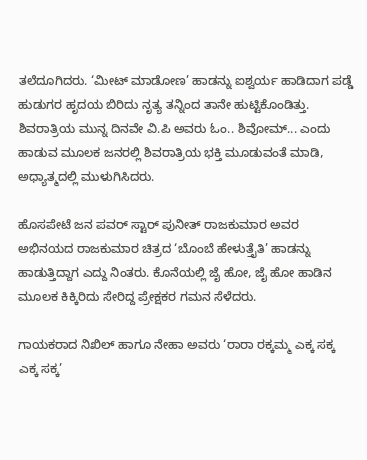ತಲೆದೂಗಿದರು. ‘ಮೀಟ್ ಮಾಡೋಣ’ ಹಾಡನ್ನು ಐಶ್ವರ್ಯ ಹಾಡಿದಾಗ ಪಡ್ಡೆ ಹುಡುಗರ ಹೃದಯ ಬಿರಿದು ನೃತ್ಯ ತನ್ನಿಂದ ತಾನೇ ಹುಟ್ಟಿಕೊಂಡಿತ್ತು. ಶಿವರಾತ್ರಿಯ ಮುನ್ನ ದಿನವೇ ವಿ.ಪಿ ಅವರು ಓಂ.. ಶಿವೋಮ್... ಎಂದು ಹಾಡುವ ಮೂಲಕ ಜನರಲ್ಲಿ ಶಿವರಾತ್ರಿಯ ಭಕ್ತಿ ಮೂಡುವಂತೆ ಮಾಡಿ, ಅಧ್ಯಾತ್ಮದಲ್ಲಿ ಮುಳುಗಿಸಿದರು.

ಹೊಸಪೇಟೆ ಜನ ಪವರ್ ಸ್ಟಾರ್ ಪುನೀತ್ ರಾಜಕುಮಾರ ಅವರ ಅಭಿನಯದ ರಾಜಕುಮಾರ ಚಿತ್ರದ ‘ಬೊಂಬೆ ಹೇಳುತ್ತೈತಿ’ ಹಾಡನ್ನು ಹಾಡುತ್ತಿದ್ದಾಗ ಎದ್ದು ನಿಂತರು. ಕೊನೆಯಲ್ಲಿ ಜೈ ಹೋ, ಜೈ ಹೋ ಹಾಡಿನ ಮೂಲಕ ಕಿಕ್ಕಿರಿದು ಸೇರಿದ್ದ ಪ್ರೇಕ್ಷಕರ ಗಮನ ಸೆಳೆದರು.

ಗಾಯಕರಾದ ನಿಖಿಲ್ ಹಾಗೂ ನೇಹಾ ಅವರು ‘ರಾರಾ ರಕ್ಕಮ್ಮ ಎಕ್ಕ ಸಕ್ಕ ಎಕ್ಕ ಸಕ್ಕ’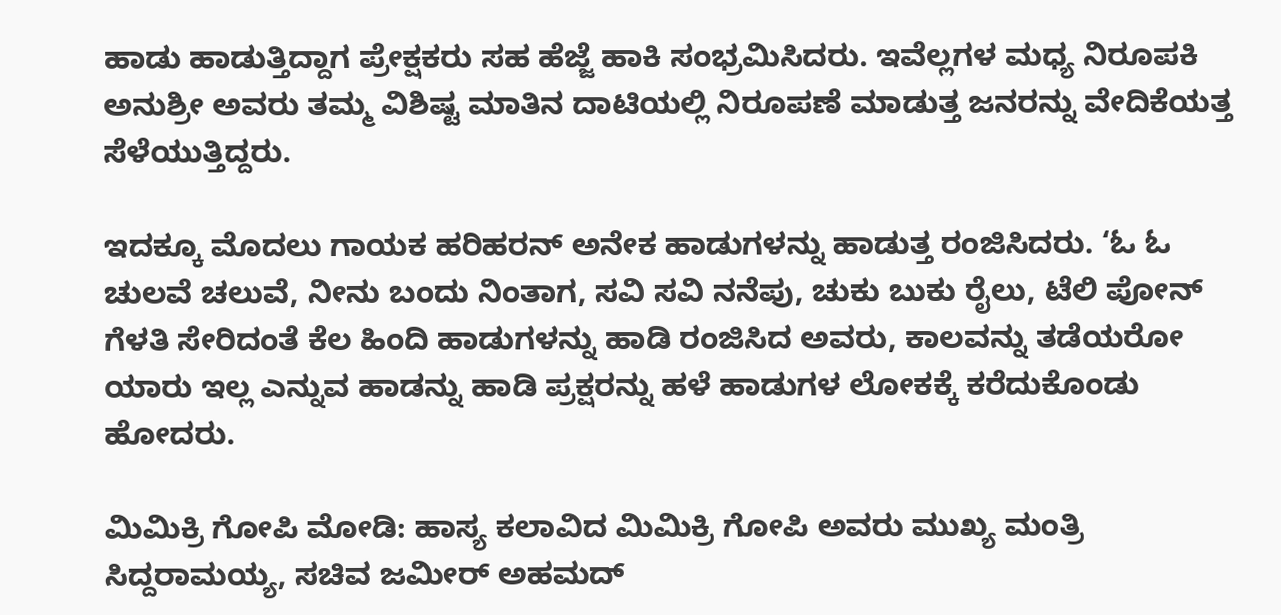ಹಾಡು ಹಾಡುತ್ತಿದ್ದಾಗ ಪ್ರೇಕ್ಷಕರು ಸಹ ಹೆಜ್ಜೆ ಹಾಕಿ ಸಂಭ್ರಮಿಸಿದರು. ಇವೆಲ್ಲಗಳ ಮಧ್ಯ ನಿರೂಪಕಿ ಅನುಶ್ರೀ ಅವರು ತಮ್ಮ ವಿಶಿಷ್ಟ ಮಾತಿನ ದಾಟಿಯಲ್ಲಿ ನಿರೂಪಣೆ ಮಾಡುತ್ತ ಜನರನ್ನು ವೇದಿಕೆಯತ್ತ ಸೆಳೆಯುತ್ತಿದ್ದರು.

ಇದಕ್ಕೂ ಮೊದಲು ಗಾಯಕ ಹರಿಹರನ್ ಅನೇಕ ಹಾಡುಗಳನ್ನು ಹಾಡುತ್ತ ರಂಜಿಸಿದರು. ‘ಓ ಓ ಚುಲವೆ ಚಲುವೆ, ನೀನು ಬಂದು ನಿಂತಾಗ, ಸವಿ ಸವಿ ನನೆಪು, ಚುಕು ಬುಕು ರೈಲು, ಟೆಲಿ ಪೋನ್ ಗೆಳತಿ ಸೇರಿದಂತೆ ಕೆಲ ಹಿಂದಿ ಹಾಡುಗಳನ್ನು ಹಾಡಿ ರಂಜಿಸಿದ ಅವರು, ಕಾಲವನ್ನು ತಡೆಯರೋ ಯಾರು ಇಲ್ಲ ಎನ್ನುವ ಹಾಡನ್ನು ಹಾಡಿ ಪ್ರಕ್ಷರನ್ನು ಹಳೆ ಹಾಡುಗಳ ಲೋಕಕ್ಕೆ ಕರೆದುಕೊಂಡು ಹೋದರು.

ಮಿಮಿಕ್ರಿ ಗೋಪಿ ಮೋಡಿ: ಹಾಸ್ಯ ಕಲಾವಿದ ಮಿಮಿಕ್ರಿ ಗೋಪಿ ಅವರು ಮುಖ್ಯ ಮಂತ್ರಿ ಸಿದ್ದರಾಮಯ್ಯ, ಸಚಿವ ಜಮೀರ್ ಅಹಮದ್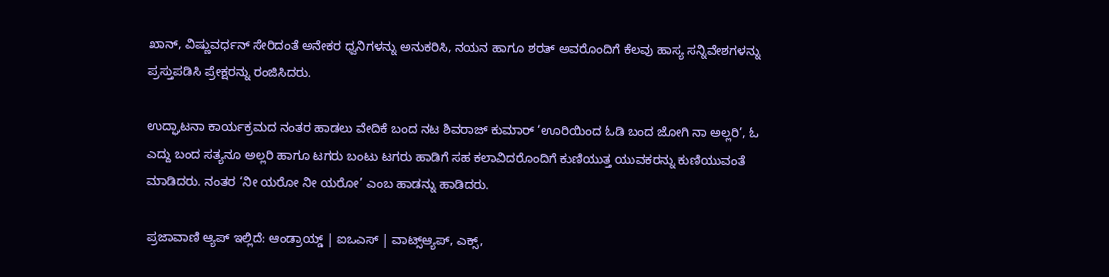ಖಾನ್, ವಿಷ್ಣುವರ್ಧನ್ ಸೇರಿದಂತೆ ಅನೇಕರ ಧ್ವನಿಗಳನ್ನು ಅನುಕರಿಸಿ, ನಯನ ಹಾಗೂ ಶರತ್ ಅವರೊಂದಿಗೆ ಕೆಲವು ಹಾಸ್ಯ ಸನ್ನಿವೇಶಗಳನ್ನು ಪ್ರಸ್ತುಪಡಿಸಿ ಪ್ರೇಕ್ಷರನ್ನು ರಂಜಿಸಿದರು.

ಉದ್ಘಾಟನಾ ಕಾರ್ಯಕ್ರಮದ ನಂತರ ಹಾಡಲು ವೇದಿಕೆ ಬಂದ ನಟ ಶಿವರಾಜ್ ಕುಮಾರ್ ‘ಊರಿಯಿಂದ ಓಡಿ ಬಂದ ಜೋಗಿ ನಾ ಅಲ್ಲರಿ’, ಓ ಎದ್ದು ಬಂದ ಸತ್ಯನೂ ಅಲ್ಲರಿ ಹಾಗೂ ಟಗರು ಬಂಟು ಟಗರು ಹಾಡಿಗೆ ಸಹ ಕಲಾವಿದರೊಂದಿಗೆ ಕುಣಿಯುತ್ತ ಯುವಕರನ್ನು ಕುಣಿಯುವಂತೆ ಮಾಡಿದರು. ನಂತರ ‘ನೀ ಯರೋ ನೀ ಯರೋ’ ಎಂಬ ಹಾಡನ್ನು ಹಾಡಿದರು.

ಪ್ರಜಾವಾಣಿ ಆ್ಯಪ್ ಇಲ್ಲಿದೆ: ಆಂಡ್ರಾಯ್ಡ್ | ಐಒಎಸ್ | ವಾಟ್ಸ್ಆ್ಯಪ್, ಎಕ್ಸ್,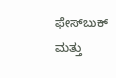ಫೇಸ್‌ಬುಕ್ ಮತ್ತು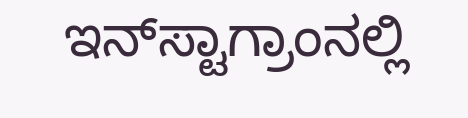ಇನ್‌ಸ್ಟಾಗ್ರಾಂನಲ್ಲಿ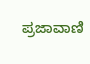ಪ್ರಜಾವಾಣಿ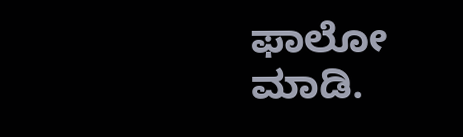ಫಾಲೋ ಮಾಡಿ.